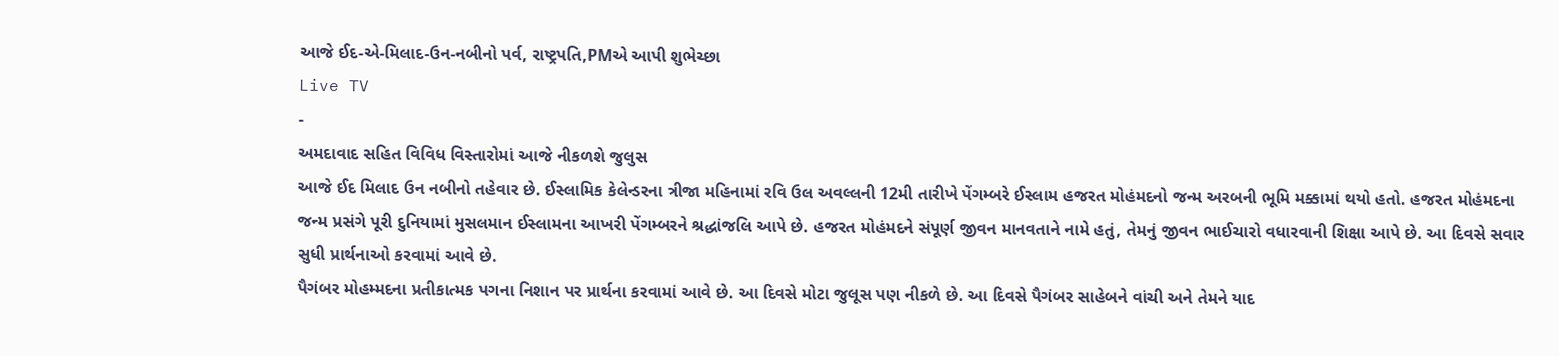આજે ઈદ-એ-મિલાદ-ઉન-નબીનો પર્વ, રાષ્ટ્રપતિ,PMએ આપી શુભેચ્છા
Live TV
-
અમદાવાદ સહિત વિવિધ વિસ્તારોમાં આજે નીકળશે જુલુસ
આજે ઈદ મિલાદ ઉન નબીનો તહેવાર છે. ઈસ્લામિક કેલેન્ડરના ત્રીજા મહિનામાં રવિ ઉલ અવલ્લની 12મી તારીખે પેંગમ્બરે ઈસ્લામ હજરત મોહંમદનો જન્મ અરબની ભૂમિ મક્કામાં થયો હતો. હજરત મોહંમદના જન્મ પ્રસંગે પૂરી દુનિયામાં મુસલમાન ઈસ્લામના આખરી પેંગમ્બરને શ્રદ્ધાંજલિ આપે છે. હજરત મોહંમદને સંપૂર્ણ જીવન માનવતાને નામે હતું, તેમનું જીવન ભાઈચારો વધારવાની શિક્ષા આપે છે. આ દિવસે સવાર સુધી પ્રાર્થનાઓ કરવામાં આવે છે.
પૈગંબર મોહમ્મદના પ્રતીકાત્મક પગના નિશાન પર પ્રાર્થના કરવામાં આવે છે. આ દિવસે મોટા જુલૂસ પણ નીકળે છે. આ દિવસે પૈગંબર સાહેબને વાંચી અને તેમને યાદ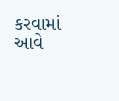કરવામાં આવે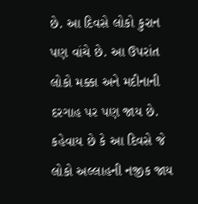છે. આ દિવસે લોકો કુરાન પણ વાંચે છે. આ ઉપરાંત લોકો મક્કા અને મદીનાની દરગાહ પર પણ જાય છે. કહેવાય છે કે આ દિવસે જે લોકો અલ્લાહની નજીક જાય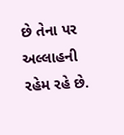છે તેના પર અલ્લાહની રહેમ રહે છે.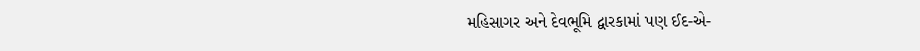મહિસાગર અને દેવભૂમિ દ્વારકામાં પણ ઈદ-એ-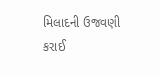મિલાદની ઉજવણી કરાઈ